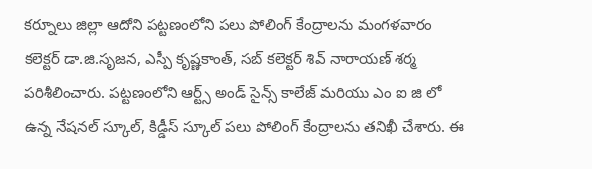కర్నూలు జిల్లా ఆదోని పట్టణంలోని పలు పోలింగ్ కేంద్రాలను మంగళవారం కలెక్టర్ డా.జి.సృజన, ఎస్పీ కృష్ణకాంత్, సబ్ కలెక్టర్ శివ్ నారాయణ్ శర్మ పరిశీలించారు. పట్టణంలోని ఆర్ట్స్ అండ్ సైన్స్ కాలేజ్ మరియు ఎం ఐ జి లో ఉన్న నేషనల్ స్కూల్, కిడ్డీస్ స్కూల్ పలు పోలింగ్ కేంద్రాలను తనిఖీ చేశారు. ఈ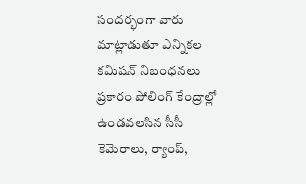సందర్భంగా వారు మాట్లాడుతూ ఎన్నికల కమిషన్ నిబంధనలు ప్రకారం పోలింగ్ కేంద్రాల్లో ఉండవలసిన సీసీ కెమెరాలు, ర్యాంప్,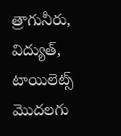త్రాగునీరు, విద్యుత్, టాయిలెట్స్ మొదలగు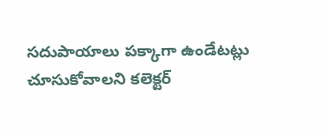సదుపాయాలు పక్కాగా ఉండేటట్లు చూసుకోవాలని కలెక్టర్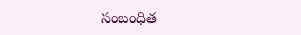సంబంధిత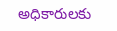అధికారులకు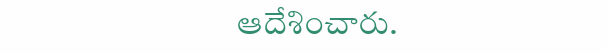ఆదేశించారు.